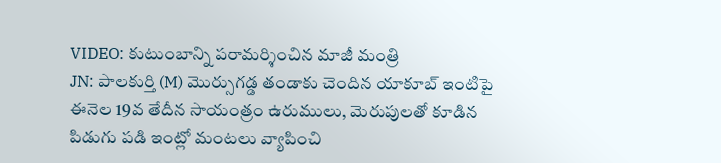VIDEO: కుటుంబాన్ని పరామర్శించిన మాజీ మంత్రి
JN: పాలకుర్తి (M) మొర్సుగడ్డ తండాకు చెందిన యాకూబ్ ఇంటిపై ఈనెల 19వ తేదీన సాయంత్రం ఉరుములు, మెరుపులతో కూడిన పిడుగు పడి ఇంట్లో మంటలు వ్యాపించి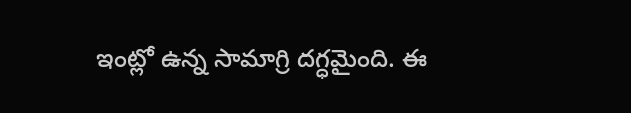ఇంట్లో ఉన్న సామాగ్రి దగ్ధమైంది. ఈ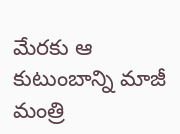మేరకు ఆ కుటుంబాన్ని మాజీ మంత్రి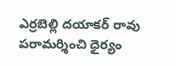ఎర్రబెల్లి దయాకర్ రావు పరామర్శించి ధైర్యం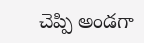చెప్పి అండగా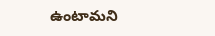ఉంటామని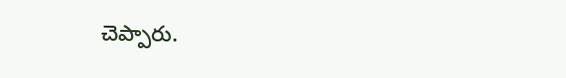చెప్పారు.